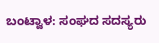ಬಂಟ್ವಾಳ: ಸಂಘದ ಸದಸ್ಯರು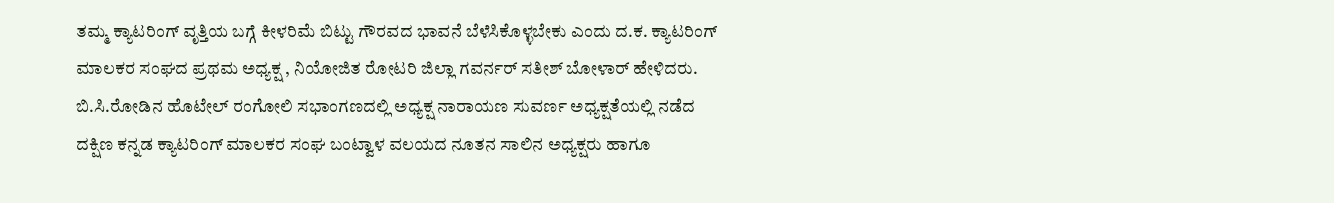ತಮ್ಮ ಕ್ಯಾಟರಿಂಗ್ ವೃತ್ತಿಯ ಬಗ್ಗೆ ಕೀಳರಿಮೆ ಬಿಟ್ಟು ಗೌರವದ ಭಾವನೆ ಬೆಳೆಸಿಕೊಳ್ಳಬೇಕು ಎಂದು ದ.ಕ. ಕ್ಯಾಟರಿಂಗ್ ಮಾಲಕರ ಸಂಘದ ಪ್ರಥಮ ಅಧ್ಯಕ್ಷ , ನಿಯೋಜಿತ ರೋಟರಿ ಜಿಲ್ಲಾ ಗವರ್ನರ್ ಸತೀಶ್ ಬೋಳಾರ್ ಹೇಳಿದರು.
ಬಿ.ಸಿ.ರೋಡಿನ ಹೊಟೇಲ್ ರಂಗೋಲಿ ಸಭಾಂಗಣದಲ್ಲಿ ಅಧ್ಯಕ್ಷ ನಾರಾಯಣ ಸುವರ್ಣ ಅಧ್ಯಕ್ಷತೆಯಲ್ಲಿ ನಡೆದ
ದಕ್ಷಿಣ ಕನ್ನಡ ಕ್ಯಾಟರಿಂಗ್ ಮಾಲಕರ ಸಂಘ ಬಂಟ್ವಾಳ ವಲಯದ ನೂತನ ಸಾಲಿನ ಅಧ್ಯಕ್ಷರು ಹಾಗೂ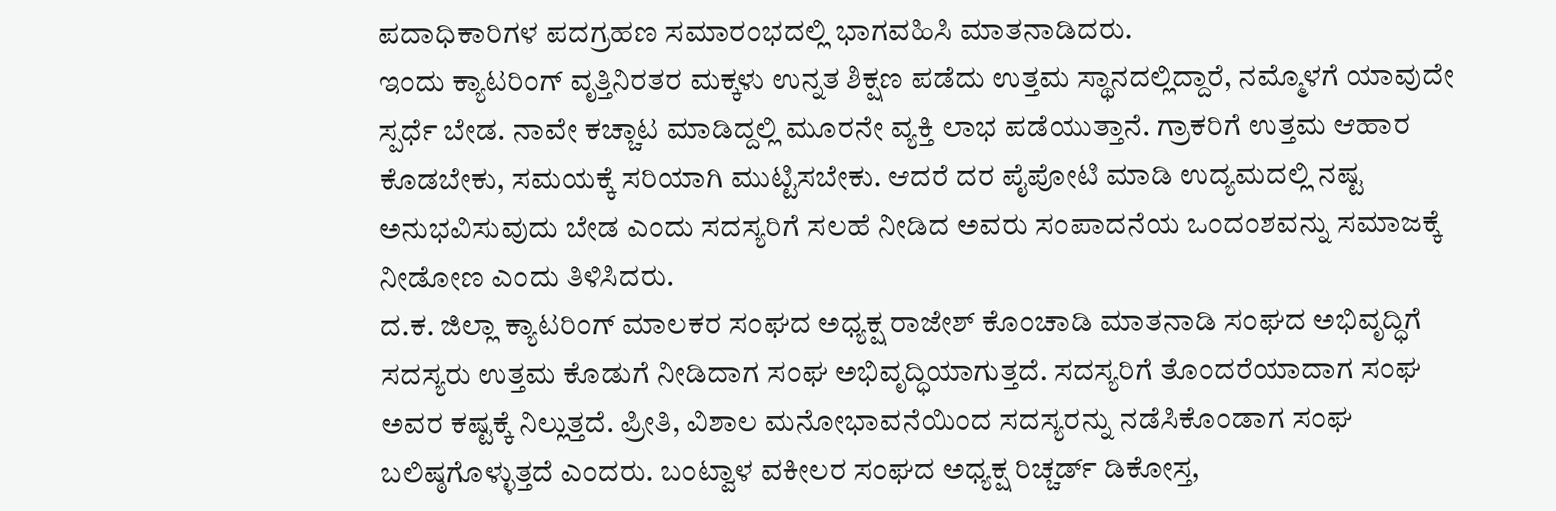ಪದಾಧಿಕಾರಿಗಳ ಪದಗ್ರಹಣ ಸಮಾರಂಭದಲ್ಲಿ ಭಾಗವಹಿಸಿ ಮಾತನಾಡಿದರು.
ಇಂದು ಕ್ಯಾಟರಿಂಗ್ ವೃತ್ತಿನಿರತರ ಮಕ್ಕಳು ಉನ್ನತ ಶಿಕ್ಷಣ ಪಡೆದು ಉತ್ತಮ ಸ್ಥಾನದಲ್ಲಿದ್ದಾರೆ, ನಮ್ಮೊಳಗೆ ಯಾವುದೇ ಸ್ಪರ್ಧೆ ಬೇಡ. ನಾವೇ ಕಚ್ಚಾಟ ಮಾಡಿದ್ದಲ್ಲಿ ಮೂರನೇ ವ್ಯಕ್ತಿ ಲಾಭ ಪಡೆಯುತ್ತಾನೆ. ಗ್ರಾಕರಿಗೆ ಉತ್ತಮ ಆಹಾರ ಕೊಡಬೇಕು, ಸಮಯಕ್ಕೆ ಸರಿಯಾಗಿ ಮುಟ್ಟಿಸಬೇಕು. ಆದರೆ ದರ ಪೈಪೋಟಿ ಮಾಡಿ ಉದ್ಯಮದಲ್ಲಿ ನಷ್ಟ ಅನುಭವಿಸುವುದು ಬೇಡ ಎಂದು ಸದಸ್ಯರಿಗೆ ಸಲಹೆ ನೀಡಿದ ಅವರು ಸಂಪಾದನೆಯ ಒಂದಂಶವನ್ನು ಸಮಾಜಕ್ಕೆ ನೀಡೋಣ ಎಂದು ತಿಳಿಸಿದರು.
ದ.ಕ. ಜಿಲ್ಲಾ ಕ್ಯಾಟರಿಂಗ್ ಮಾಲಕರ ಸಂಘದ ಅಧ್ಯಕ್ಷ ರಾಜೇಶ್ ಕೊಂಚಾಡಿ ಮಾತನಾಡಿ ಸಂಘದ ಅಭಿವೃದ್ಧಿಗೆ ಸದಸ್ಯರು ಉತ್ತಮ ಕೊಡುಗೆ ನೀಡಿದಾಗ ಸಂಘ ಅಭಿವೃದ್ಧಿಯಾಗುತ್ತದೆ. ಸದಸ್ಯರಿಗೆ ತೊಂದರೆಯಾದಾಗ ಸಂಘ ಅವರ ಕಷ್ಟಕ್ಕೆ ನಿಲ್ಲುತ್ತದೆ. ಪ್ರೀತಿ, ವಿಶಾಲ ಮನೋಭಾವನೆಯಿಂದ ಸದಸ್ಯರನ್ನು ನಡೆಸಿಕೊಂಡಾಗ ಸಂಘ ಬಲಿಷ್ಠಗೊಳ್ಳುತ್ತದೆ ಎಂದರು. ಬಂಟ್ವಾಳ ವಕೀಲರ ಸಂಘದ ಅಧ್ಯಕ್ಷ ರಿಚ್ಚರ್ಡ್ ಡಿಕೋಸ್ತ,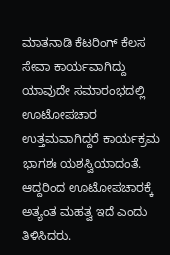ಮಾತನಾಡಿ ಕೆಟರಿಂಗ್ ಕೆಲಸ ಸೇವಾ ಕಾರ್ಯವಾಗಿದ್ದು ಯಾವುದೇ ಸಮಾರಂಭದಲ್ಲಿ ಊಟೋಪಚಾರ ಉತ್ತಮವಾಗಿದ್ದರೆ ಕಾರ್ಯಕ್ರಮ ಭಾಗಶಃ ಯಶಸ್ವಿಯಾದಂತೆ. ಆದ್ದರಿಂದ ಊಟೋಪಚಾರಕ್ಕೆ ಅತ್ಯಂತ ಮಹತ್ವ ಇದೆ ಎಂದು ತಿಳಿಸಿದರು.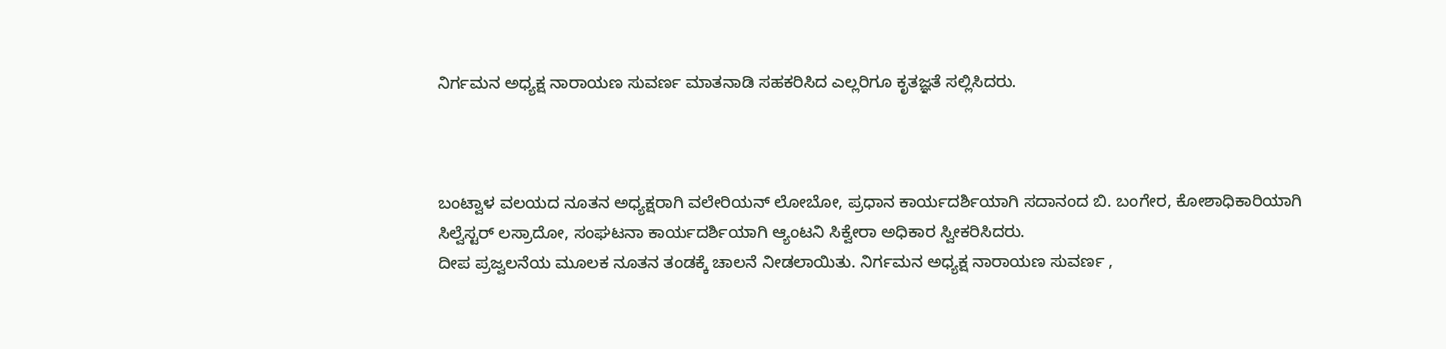ನಿರ್ಗಮನ ಅಧ್ಯಕ್ಷ ನಾರಾಯಣ ಸುವರ್ಣ ಮಾತನಾಡಿ ಸಹಕರಿಸಿದ ಎಲ್ಲರಿಗೂ ಕೃತಜ್ಞತೆ ಸಲ್ಲಿಸಿದರು.



ಬಂಟ್ವಾಳ ವಲಯದ ನೂತನ ಅಧ್ಯಕ್ಷರಾಗಿ ವಲೇರಿಯನ್ ಲೋಬೋ, ಪ್ರಧಾನ ಕಾರ್ಯದರ್ಶಿಯಾಗಿ ಸದಾನಂದ ಬಿ. ಬಂಗೇರ, ಕೋಶಾಧಿಕಾರಿಯಾಗಿ ಸಿಲ್ವೆಸ್ಟರ್ ಲಸ್ರಾದೋ, ಸಂಘಟನಾ ಕಾರ್ಯದರ್ಶಿಯಾಗಿ ಆ್ಯಂಟನಿ ಸಿಕ್ವೇರಾ ಅಧಿಕಾರ ಸ್ವೀಕರಿಸಿದರು.
ದೀಪ ಪ್ರಜ್ವಲನೆಯ ಮೂಲಕ ನೂತನ ತಂಡಕ್ಕೆ ಚಾಲನೆ ನೀಡಲಾಯಿತು. ನಿರ್ಗಮನ ಅಧ್ಯಕ್ಷ ನಾರಾಯಣ ಸುವರ್ಣ ,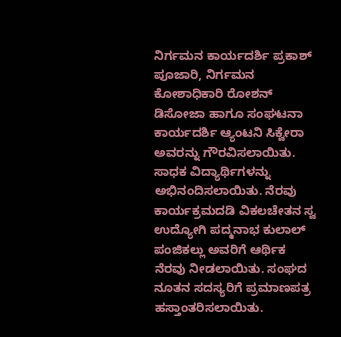ನಿರ್ಗಮನ ಕಾರ್ಯದರ್ಶಿ ಪ್ರಕಾಶ್ ಪೂಜಾರಿ, ನಿರ್ಗಮನ ಕೋಶಾಧಿಕಾರಿ ರೋಶನ್ ಡಿಸೋಜಾ ಹಾಗೂ ಸಂಘಟನಾ ಕಾರ್ಯದರ್ಶಿ ಆ್ಯಂಟನಿ ಸಿಕ್ವೇರಾ ಅವರನ್ನು ಗೌರವಿಸಲಾಯಿತು. ಸಾಧಕ ವಿದ್ಯಾರ್ಥಿಗಳನ್ನು ಅಭಿನಂದಿಸಲಾಯಿತು. ನೆರವು ಕಾರ್ಯಕ್ರಮದಡಿ ವಿಕಲಚೇತನ ಸ್ವ ಉದ್ಯೋಗಿ ಪದ್ಮನಾಭ ಕುಲಾಲ್ ಪಂಜಿಕಲ್ಲು ಅವರಿಗೆ ಆರ್ಥಿಕ ನೆರವು ನೀಡಲಾಯಿತು. ಸಂಘದ ನೂತನ ಸದಸ್ಯರಿಗೆ ಪ್ರಮಾಣಪತ್ರ ಹಸ್ತಾಂತರಿಸಲಾಯಿತು.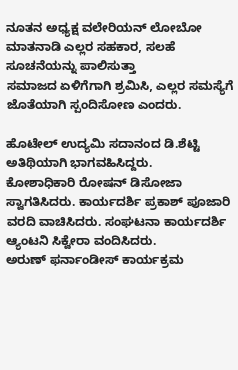ನೂತನ ಅಧ್ಯಕ್ಷ ವಲೇರಿಯನ್ ಲೋಬೋ ಮಾತನಾಡಿ ಎಲ್ಲರ ಸಹಕಾರ, ಸಲಹೆ ಸೂಚನೆಯನ್ನು ಪಾಲಿಸುತ್ತಾ
ಸಮಾಜದ ಏಳಿಗೆಗಾಗಿ ಶ್ರಮಿಸಿ, ಎಲ್ಲರ ಸಮಸ್ಯೆಗೆ ಜೊತೆಯಾಗಿ ಸ್ಪಂದಿಸೋಣ ಎಂದರು.

ಹೊಟೇಲ್ ಉದ್ಯಮಿ ಸದಾನಂದ ಡಿ.ಶೆಟ್ಟಿ ಅತಿಥಿಯಾಗಿ ಭಾಗವಹಿಸಿದ್ದರು.
ಕೋಶಾಧಿಕಾರಿ ರೋಷನ್ ಡಿಸೋಜಾ ಸ್ವಾಗತಿಸಿದರು. ಕಾರ್ಯದರ್ಶಿ ಪ್ರಕಾಶ್ ಪೂಜಾರಿ ವರದಿ ವಾಚಿಸಿದರು. ಸಂಘಟನಾ ಕಾರ್ಯದರ್ಶಿ ಆ್ಯಂಟನಿ ಸಿಕ್ವೇರಾ ವಂದಿಸಿದರು.
ಅರುಣ್ ಫರ್ನಾಂಡೀಸ್ ಕಾರ್ಯಕ್ರಮ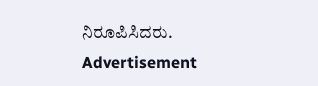ನಿರೂಪಿಸಿದರು.
Advertisement